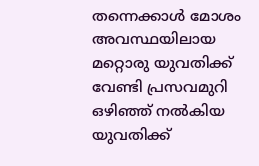തന്നെക്കാൾ മോശം അവസ്ഥയിലായ മറ്റൊരു യുവതിക്ക് വേണ്ടി പ്രസവമുറി ഒഴിഞ്ഞ് നൽകിയ യുവതിക്ക്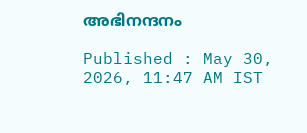അഭിനന്ദനം

Published : May 30, 2026, 11:47 AM IST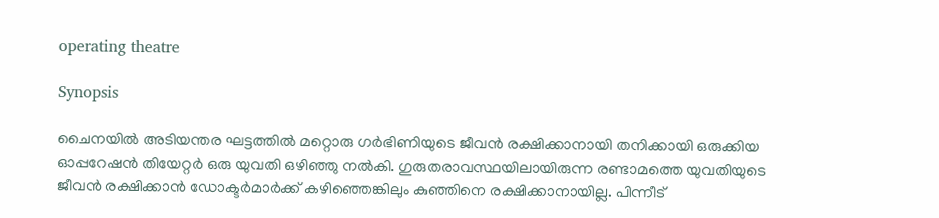operating theatre

Synopsis

ചൈനയിൽ അടിയന്തര ഘട്ടത്തിൽ മറ്റൊരു ഗർഭിണിയുടെ ജീവൻ രക്ഷിക്കാനായി തനിക്കായി ഒരുക്കിയ ഓപ്പറേഷൻ തിയേറ്റർ ഒരു യുവതി ഒഴിഞ്ഞു നൽകി. ഗുരുതരാവസ്ഥയിലായിരുന്ന രണ്ടാമത്തെ യുവതിയുടെ ജീവൻ രക്ഷിക്കാൻ ഡോക്ടർമാർക്ക് കഴിഞ്ഞെങ്കിലും കുഞ്ഞിനെ രക്ഷിക്കാനായില്ല. പിന്നീട്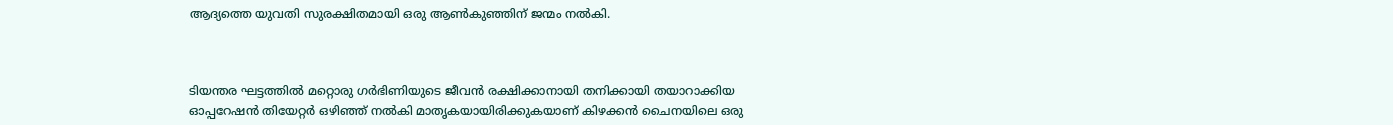ആദ്യത്തെ യുവതി സുരക്ഷിതമായി ഒരു ആൺകുഞ്ഞിന് ജന്മം നൽകി.



ടിയന്തര ഘട്ടത്തിൽ മറ്റൊരു ഗർഭിണിയുടെ ജീവൻ രക്ഷിക്കാനായി തനിക്കായി തയാറാക്കിയ ഓപ്പറേഷൻ തിയേറ്റർ ഒഴിഞ്ഞ് നൽകി മാതൃകയായിരിക്കുകയാണ് കിഴക്കൻ ചൈനയിലെ ഒരു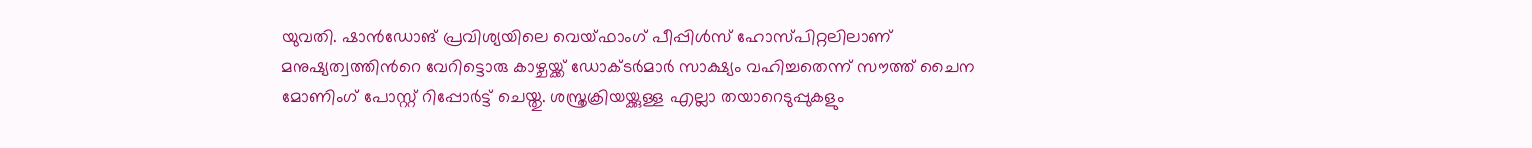യുവതി. ഷാൻഡോങ് പ്രവിശ്യയിലെ വെയ്ഫാംഗ് പീപ്പിൾസ് ഹോസ്പിറ്റലിലാണ് മനുഷ്യത്വത്തിന്‍റെ വേറിട്ടൊരു കാഴ്ചയ്ക്ക് ഡോക്ടർമാർ സാക്ഷ്യം വഹിച്ചതെന്ന് സൗത്ത് ചൈന മോണിംഗ് പോസ്റ്റ് റിപ്പോർട്ട് ചെയ്തു. ശസ്ത്രക്രിയയ്ക്കുള്ള എല്ലാ തയാറെടുപ്പുകളും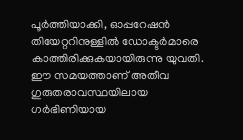പൂർത്തിയാക്കി, ഓപ്പറേഷൻ തിയേറ്ററിനുള്ളിൽ ഡോക്ടർമാരെ കാത്തിരിക്കുകയായിരുന്നു യുവതി. ഈ സമയത്താണ് അതീവ ഗുരുതരാവസ്ഥയിലായ ഗർഭിണിയായ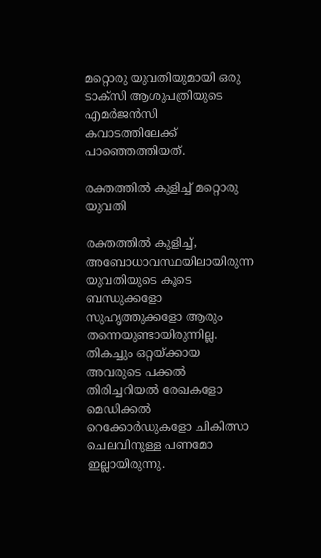മറ്റൊരു യുവതിയുമായി ഒരു ടാക്സി ആശുപത്രിയുടെ എമർജൻസി കവാടത്തിലേക്ക് പാഞ്ഞെത്തിയത്.

രക്തത്തിൽ കുളിച്ച് മറ്റൊരു യുവതി

രക്തത്തിൽ കുളിച്ച്, അബോധാവസ്ഥയിലായിരുന്ന യുവതിയുടെ കൂടെ ബന്ധുക്കളോ സുഹൃത്തുക്കളോ ആരും തന്നെയുണ്ടായിരുന്നില്ല. തികച്ചും ഒറ്റയ്ക്കായ അവരുടെ പക്കൽ തിരിച്ചറിയൽ രേഖകളോ മെഡിക്കൽ റെക്കോർഡുകളോ ചികിത്സാ ചെലവിനുള്ള പണമോ ഇല്ലായിരുന്നു.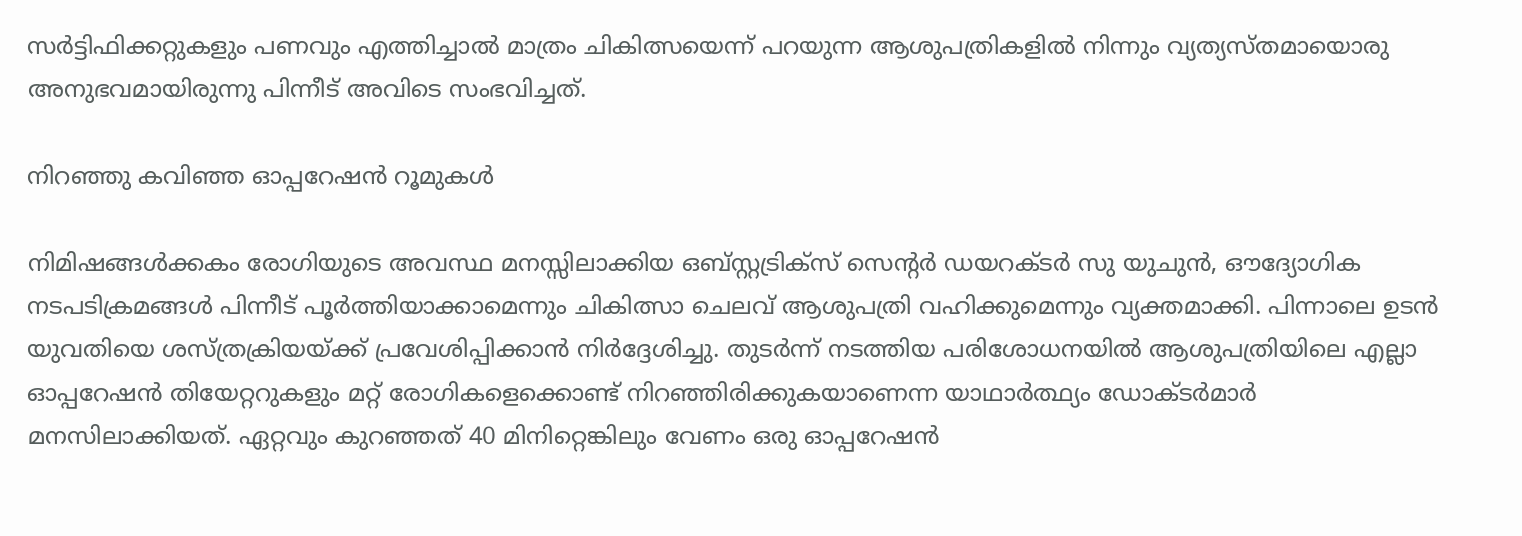സർട്ടിഫിക്കറ്റുകളും പണവും എത്തിച്ചാൽ മാത്രം ചികിത്സയെന്ന് പറയുന്ന ആശുപത്രികളിൽ നിന്നും വ്യത്യസ്തമായൊരു അനുഭവമായിരുന്നു പിന്നീട് അവിടെ സംഭവിച്ചത്.

നിറഞ്ഞു കവിഞ്ഞ ഓപ്പറേഷൻ റൂമുകൾ

നിമിഷങ്ങൾക്കകം രോഗിയുടെ അവസ്ഥ മനസ്സിലാക്കിയ ഒബ്സ്റ്റട്രിക്സ് സെന്‍റർ ഡയറക്ടർ സു യുചുൻ, ഔദ്യോഗിക നടപടിക്രമങ്ങൾ പിന്നീട് പൂർത്തിയാക്കാമെന്നും ചികിത്സാ ചെലവ് ആശുപത്രി വഹിക്കുമെന്നും വ്യക്തമാക്കി. പിന്നാലെ ഉടൻ യുവതിയെ ശസ്ത്രക്രിയയ്ക്ക് പ്രവേശിപ്പിക്കാൻ നിർദ്ദേശിച്ചു. തുടർന്ന് നടത്തിയ പരിശോധനയിൽ ആശുപത്രിയിലെ എല്ലാ ഓപ്പറേഷൻ തിയേറ്ററുകളും മറ്റ് രോഗികളെക്കൊണ്ട് നിറഞ്ഞിരിക്കുകയാണെന്ന യാഥാർത്ഥ്യം ഡോക്ടർമാർ മനസിലാക്കിയത്. ഏറ്റവും കുറ‌‍ഞ്ഞത് 40 മിനിറ്റെങ്കിലും വേണം ഒരു ഓപ്പറേഷൻ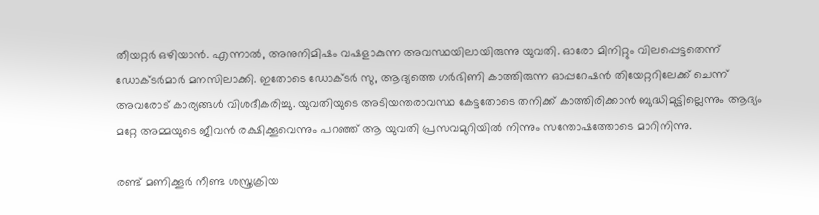തീയറ്റർ ഒഴിയാൻ. എന്നാൽ, അനുനിമിഷം വഷളാകുന്ന അവസ്ഥയിലായിരുന്നു യുവതി. ഓരോ മിനിറ്റും വിലപ്പെട്ടതെന്ന് ഡോക്ടർമാർ മനസിലാക്കി. ഇതോടെ ഡോക്ടർ സു, ആദ്യത്തെ ഗർഭിണി കാത്തിരുന്ന ഓപ്പറേഷൻ തിയേറ്ററിലേക്ക് ചെന്ന് അവരോട് കാര്യങ്ങൾ വിശദീകരിച്ചു. യുവതിയുടെ അടിയന്തരാവസ്ഥ കേട്ടതോടെ തനിക്ക് കാത്തിരിക്കാൻ ബുദ്ധിമുട്ടില്ലെന്നും ആദ്യം മറ്റേ അമ്മയുടെ ജീവൻ രക്ഷിക്കൂവെന്നും പറഞ്ഞ് ആ യുവതി പ്രസവമുറിയിൽ നിന്നും സന്തോഷത്തോടെ മാറിനിന്നു.

രണ്ട് മണിക്കൂർ നീണ്ട ശസ്ത്രക്രിയ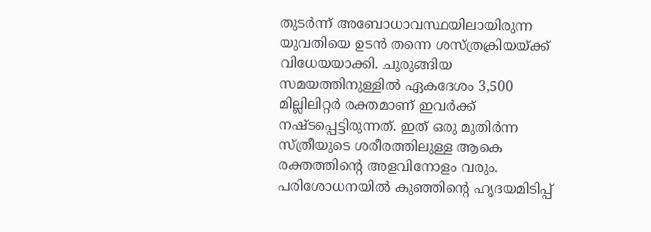തുടർന്ന് അബോധാവസ്ഥയിലായിരുന്ന യുവതിയെ ഉടൻ തന്നെ ശസ്ത്രക്രിയയ്ക്ക് വിധേയയാക്കി. ചുരുങ്ങിയ സമയത്തിനുള്ളിൽ ഏകദേശം 3,500 മില്ലിലിറ്റർ രക്തമാണ് ഇവർക്ക് നഷ്ടപ്പെട്ടിരുന്നത്. ഇത് ഒരു മുതിർന്ന സ്ത്രീയുടെ ശരീരത്തിലുള്ള ആകെ രക്തത്തിന്‍റെ അളവിനോളം വരും. പരിശോധനയിൽ കുഞ്ഞിന്‍റെ ഹൃദയമിടിപ്പ്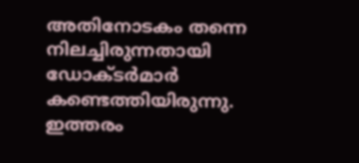അതിനോടകം തന്നെ നിലച്ചിരുന്നതായി ഡോക്ടർമാർ കണ്ടെത്തിയിരുന്നു. ഇത്തരം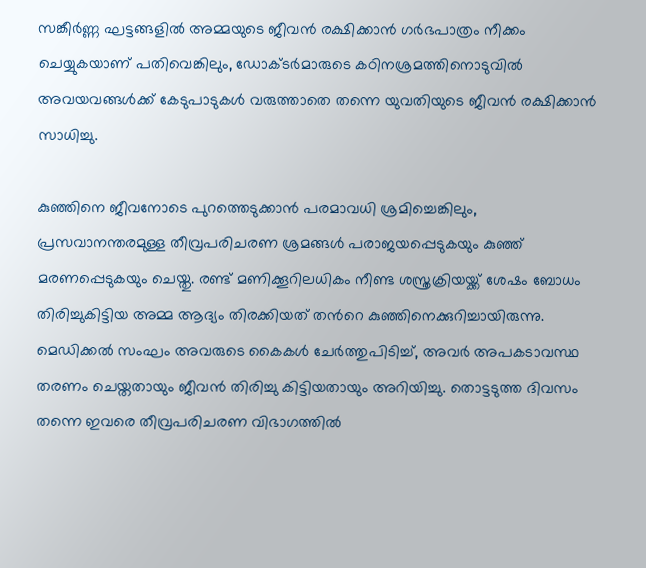സങ്കീർണ്ണ ഘട്ടങ്ങളിൽ അമ്മയുടെ ജീവൻ രക്ഷിക്കാൻ ഗർഭപാത്രം നീക്കം ചെയ്യുകയാണ് പതിവെങ്കിലും, ഡോക്ടർമാരുടെ കഠിനശ്രമത്തിനൊടുവിൽ അവയവങ്ങൾക്ക് കേടുപാടുകൾ വരുത്താതെ തന്നെ യുവതിയുടെ ജീവൻ രക്ഷിക്കാൻ സാധിച്ചു.

കുഞ്ഞിനെ ജീവനോടെ പുറത്തെടുക്കാൻ പരമാവധി ശ്രമിച്ചെങ്കിലും, പ്രസവാനന്തരമുള്ള തീവ്രപരിചരണ ശ്രമങ്ങൾ പരാജയപ്പെടുകയും കുഞ്ഞ് മരണപ്പെടുകയും ചെയ്തു. രണ്ട് മണിക്കൂറിലധികം നീണ്ട ശസ്ത്രക്രിയയ്ക്ക് ശേഷം ബോധം തിരിച്ചുകിട്ടിയ അമ്മ ആദ്യം തിരക്കിയത് തന്‍റെ കുഞ്ഞിനെക്കുറിച്ചായിരുന്നു. മെഡിക്കൽ സംഘം അവരുടെ കൈകൾ ചേർത്തുപിടിച്ച്, അവർ അപകടാവസ്ഥ തരണം ചെയ്തതായും ജീവൻ തിരിച്ചു കിട്ടിയതായും അറിയിച്ചു. തൊട്ടടുത്ത ദിവസം തന്നെ ഇവരെ തീവ്രപരിചരണ വിഭാഗത്തിൽ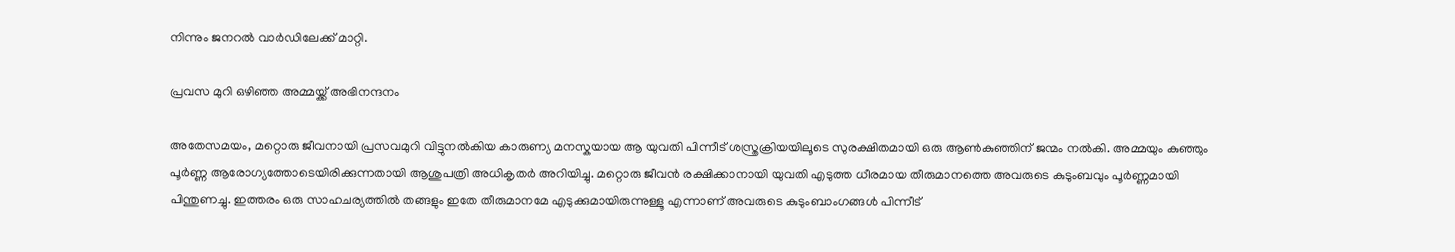നിന്നും ജനറൽ വാർഡിലേക്ക് മാറ്റി.

പ്രവസ മുറി ഒഴിഞ്ഞ അമ്മയ്ക്ക് അഭിനന്ദനം

അതേസമയം, മറ്റൊരു ജീവനായി പ്രസവമുറി വിട്ടുനൽകിയ കാരുണ്യ മനസ്കയായ ആ യുവതി പിന്നീട് ശസ്ത്രക്രിയയിലൂടെ സുരക്ഷിതമായി ഒരു ആൺകുഞ്ഞിന് ജന്മം നൽകി. അമ്മയും കുഞ്ഞും പൂർണ്ണ ആരോഗ്യത്തോടെയിരിക്കുന്നതായി ആശുപത്രി അധികൃതർ അറിയിച്ചു. മറ്റൊരു ജീവൻ രക്ഷിക്കാനായി യുവതി എടുത്ത ധീരമായ തീരുമാനത്തെ അവരുടെ കുടുംബവും പൂർണ്ണമായി പിന്തുണച്ചു. ഇത്തരം ഒരു സാഹചര്യത്തിൽ തങ്ങളും ഇതേ തീരുമാനമേ എടുക്കുമായിരുന്നുള്ളൂ എന്നാണ് അവരുടെ കുടുംബാംഗങ്ങൾ പിന്നീട്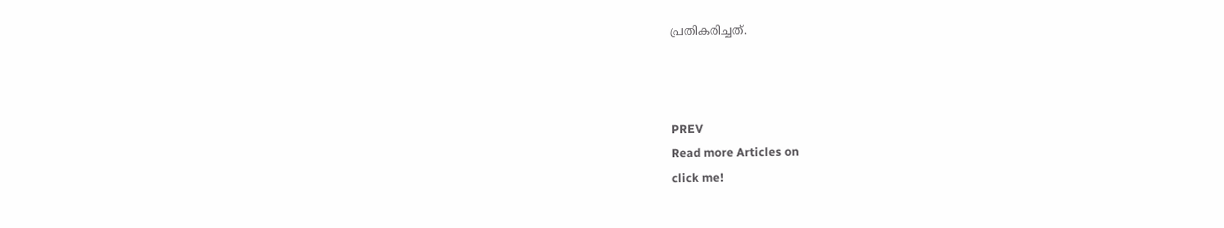പ്രതികരിച്ചത്.



PREV
Read more Articles on
click me!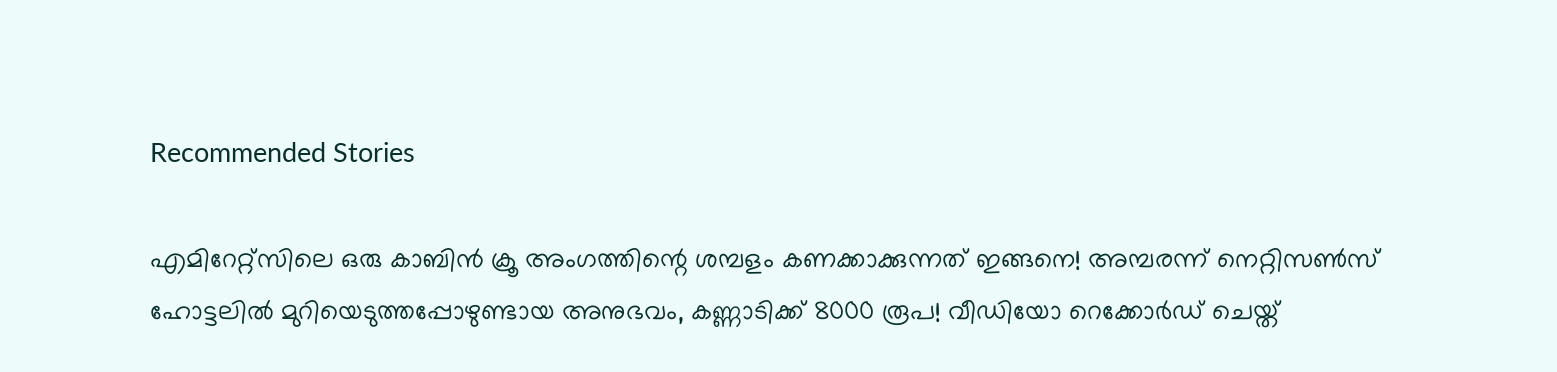Recommended Stories

എമിറേറ്റ്സിലെ ഒരു കാബിൻ ക്രൂ അംഗത്തിന്റെ ശമ്പളം കണക്കാക്കുന്നത് ഇങ്ങനെ! അമ്പരന്ന് നെറ്റിസൺസ്
ഹോട്ടലില്‍ മുറിയെടുത്തപ്പോഴുണ്ടായ അനുഭവം, കണ്ണാടിക്ക് 8000 രൂപ! വീഡിയോ റെക്കോര്‍ഡ് ചെയ്ത്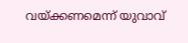വയ്ക്കണമെന്ന് യുവാവ്